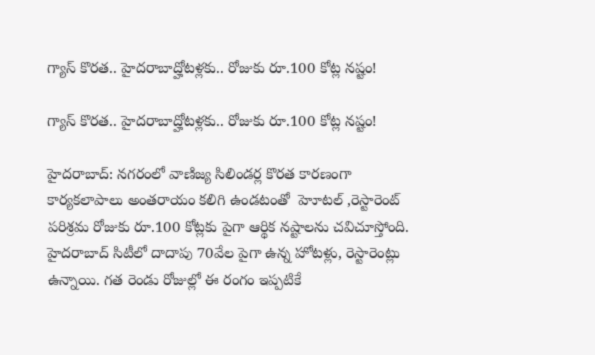గ్యాస్ కొరత.. హైదరాబాద్హోటళ్లకు.. రోజుకు రూ.100 కోట్ల నష్టం!

గ్యాస్ కొరత.. హైదరాబాద్హోటళ్లకు.. రోజుకు రూ.100 కోట్ల నష్టం!

హైదరాబాద్: నగరంలో వాణిజ్య సిలిండర్ల కొరత కారణంగా కార్యకలాపాలు అంతరాయం కలిగి ఉండటంతో  హెూటల్ ,రెస్టారెంట్ పరిశ్రమ రోజుకు రూ.100 కోట్లకు పైగా ఆర్థిక నష్టాలను చవిచూస్తోంది. హైదరాబాద్ సిటీలో దాదాపు 70వేల పైగా ఉన్న హోటళ్లు, రెస్టారెంట్లు ఉన్నాయి. గత రెండు రోజుల్లో ఈ రంగం ఇప్పటికే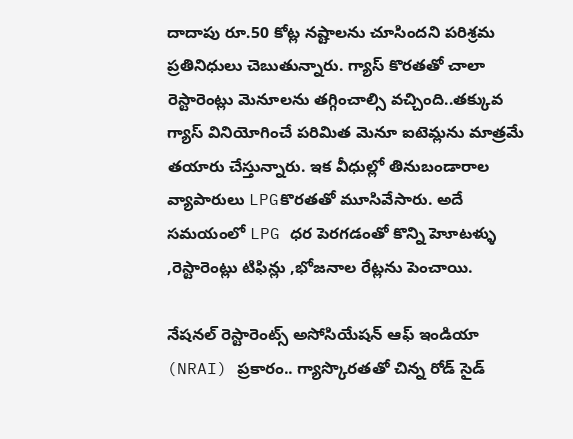దాదాపు రూ.50 కోట్ల నష్టాలను చూసిందని పరిశ్రమ ప్రతినిధులు చెబుతున్నారు. గ్యాస్ కొరతతో చాలా రెస్టారెంట్లు మెనూలను తగ్గించాల్సి వచ్చింది..తక్కువ గ్యాస్ వినియోగించే పరిమిత మెనూ ఐటెమ్లను మాత్రమే తయారు చేస్తున్నారు. ఇక వీధుల్లో తినుబండారాల వ్యాపారులు LPGకొరతతో మూసివేసారు. అదే సమయంలో LPG ధర పెరగడంతో కొన్ని హెూటళ్ళు ,రెస్టారెంట్లు టిఫిన్లు ,భోజనాల రేట్లను పెంచాయి.

నేషనల్ రెస్టారెంట్స్ అసోసియేషన్ ఆఫ్ ఇండియా (NRAI) ప్రకారం.. గ్యాస్కొరతతో చిన్న రోడ్ సైడ్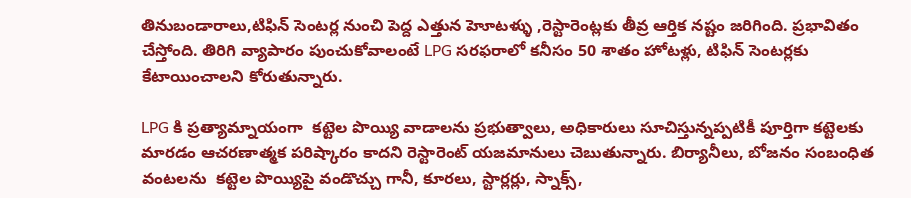తినుబండారాలు,టిఫిన్ సెంటర్ల నుంచి పెద్ద ఎత్తున హెూటళ్ళు ,రెస్టారెంట్లకు తీవ్ర ఆర్తిక నష్టం జరిగింది. ప్రభావితం చేస్తోంది. తిరిగి వ్యాపారం పుంచుకోవాలంటే LPG సరఫరాలో కనీసం 50 శాతం హోటళ్లు, టిఫిన్ సెంటర్లకు కేటాయించాలని కోరుతున్నారు.

LPG కి ప్రత్యామ్నాయంగా  కట్టెల పొయ్యి వాడాలను ప్రభుత్వాలు, అధికారులు సూచిస్తున్నప్పటికీ పూర్తిగా కట్టెలకు మారడం ఆచరణాత్మక పరిష్కారం కాదని రెస్టారెంట్ యజమానులు చెబుతున్నారు. బిర్యానీలు, బోజనం సంబంధిత వంటలను  కట్టెల పొయ్యిపై వండొచ్చు గానీ, కూరలు, స్టార్లర్లు, స్నాక్స్,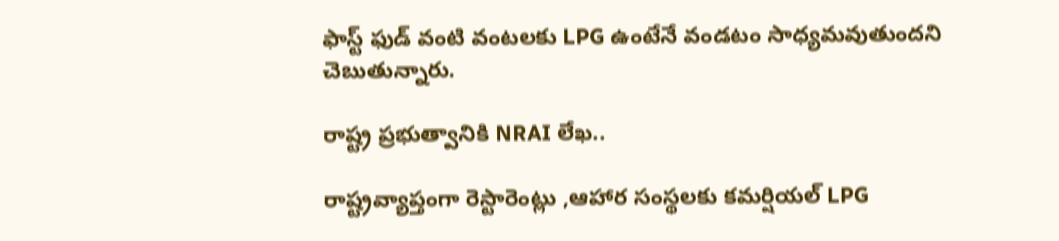ఫాస్ట్ ఫుడ్ వంటి వంటలకు LPG ఉంటేనే వండటం సాధ్యమవుతుందని చెబుతున్నారు.

రాష్ట్ర ప్రభుత్వానికి NRAI లేఖ..

రాష్ట్రవ్యాప్తంగా రెస్టారెంట్లు ,ఆహార సంస్థలకు కమర్షియల్ LPG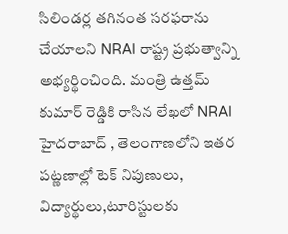సిలిండర్ల తగినంత సరఫరాను చేయాలని NRAI రాష్ట్ర ప్రభుత్వాన్ని అభ్యర్థించింది. మంత్రి ఉత్తమ్ కుమార్ రెడ్డికి రాసిన లేఖలో NRAI హైదరాబాద్ , తెలంగాణలోని ఇతర పట్ణణాల్లో టెక్ నిపుణులు, విద్యార్థులు,టూరిస్టులకు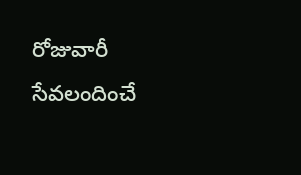రోజువారీ  సేవలందించే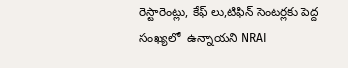రెస్టారెంట్లు, కేఫ్ లు,టిఫిన్ సెంటర్లకు పెద్ద సంఖ్యలో  ఉన్నాయని NRAI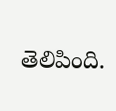తెలిపింది.